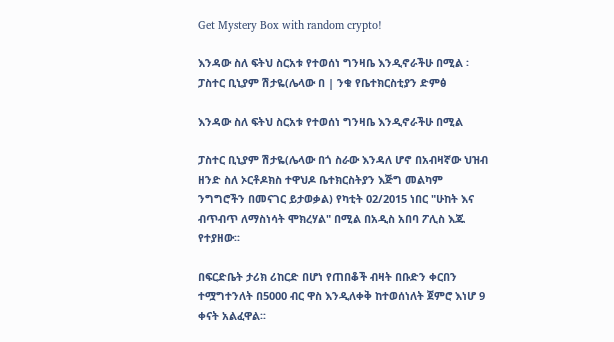Get Mystery Box with random crypto!

እንዳው ስለ ፍትህ ስርአቱ የተወሰነ ግንዛቤ እንዲኖራችሁ በሚል ፡ ፓስተር ቢኒያም ሽታዬ(ሌላው በ | ንቁ የቤተክርስቲያን ድምፅ

እንዳው ስለ ፍትህ ስርአቱ የተወሰነ ግንዛቤ እንዲኖራችሁ በሚል

ፓስተር ቢኒያም ሽታዬ(ሌላው በጎ ስራው እንዳለ ሆኖ በአብዛኛው ህዝብ ዘንድ ስለ ኦርቶዶክስ ተዋህዶ ቤተክርስትያን እጅግ መልካም ንግግሮችን በመናገር ይታወቃል) የካቲት 02/2015 ነበር "ሁከት እና ብጥብጥ ለማስነሳት ሞክረሃል" በሚል በአዲስ አበባ ፖሊስ እጁ የተያዘው፡፡

በፍርድቤት ታሪክ ሪከርድ በሆነ የጠበቆች ብዛት በቡድን ቀርበን ተሟግተንለት በ5000 ብር ዋስ እንዲለቀቅ ከተወሰነለት ጀምሮ እነሆ 9 ቀናት አልፈዋል፡፡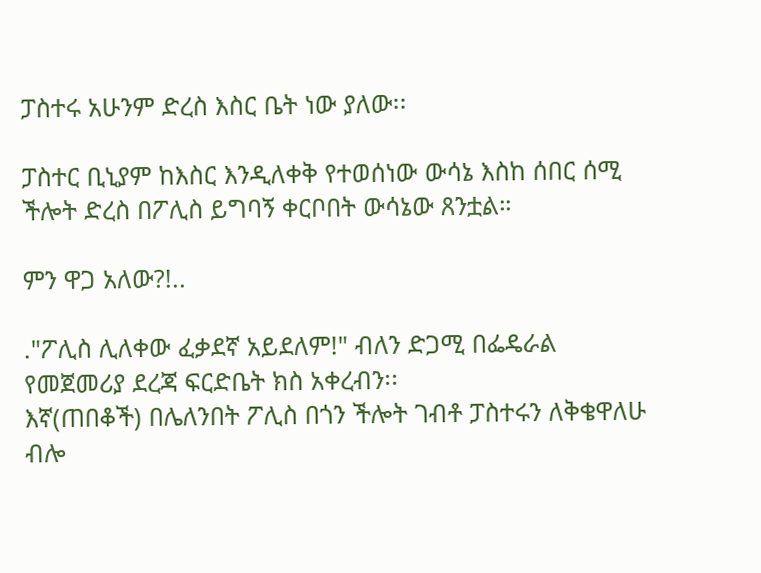ፓስተሩ አሁንም ድረስ እስር ቤት ነው ያለው፡፡

ፓስተር ቢኒያም ከእስር እንዲለቀቅ የተወሰነው ውሳኔ እስከ ሰበር ሰሚ ችሎት ድረስ በፖሊስ ይግባኝ ቀርቦበት ውሳኔው ጸንቷል።

ምን ዋጋ አለው?!..

."ፖሊስ ሊለቀው ፈቃደኛ አይደለም!" ብለን ድጋሚ በፌዴራል የመጀመሪያ ደረጃ ፍርድቤት ክስ አቀረብን፡፡
እኛ(ጠበቆች) በሌለንበት ፖሊስ በጎን ችሎት ገብቶ ፓስተሩን ለቅቄዋለሁ ብሎ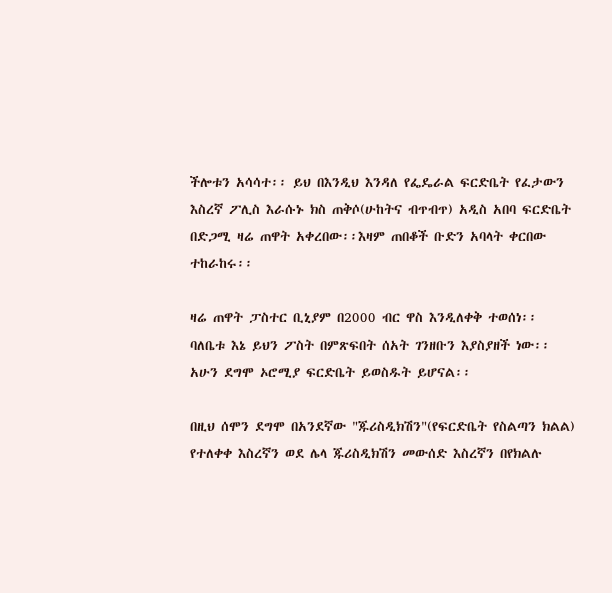ችሎቱን አሳሳተ፡፡ ይህ በእንዲህ እንዳለ የፌዴራል ፍርድቤት የፈታውን እስረኛ ፖሊስ እራሱኑ ክስ ጠቅሶ(ሁከትና ብጥብጥ) አዲስ አበባ ፍርድቤት በድጋሚ ዛሬ ጠዋት አቀረበው፡፡እዛም ጠበቆች ቡድን አባላት ቀርበው ተከራከሩ፡፡

ዛሬ ጠዋት ፓስተር ቢኒያም በ2000 ብር ዋስ እንዲለቀቅ ተወሰነ፡፡
ባለቤቱ እኔ ይህን ፖስት በምጽፍበት ሰአት ገንዘቡን እያስያዘች ነው፡፡
አሁን ደግሞ ኦሮሚያ ፍርድቤት ይወስዱት ይሆናል፡፡

በዚህ ሰሞን ደግሞ በአንደኛው "ጁሪስዲክሽን"(የፍርድቤት የስልጣን ክልል) የተለቀቀ እስረኛን ወደ ሌላ ጁሪስዲክሽን መውሰድ እስረኛን በየክልሉ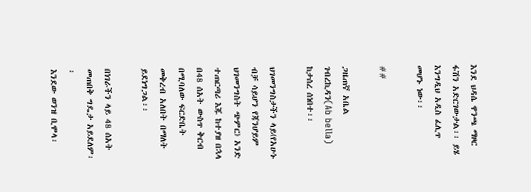እንደ ህዳሴ ዋንጫ ማዞር ፋሽን አድርገውታል፡፡ ይሄ እንግዲህ አዲስ ፈሊጥ መሆኑ ነው፡፡

##

ጋዜጠኛ አቤል ገብረኪዳን(Ab bella) ከታሰረ ሰነበተ፡፡

ህገመንግስታችን ላይ(የአሁኑ ብቻ ሳይሆን የጃንሆይም ህገመንግስት ጭምር) አንድ ተጠርጣሪ እጁ ከተያዘ በኋላ በ48 ሰአት ውስጥ ቅርብ በሚባለው ፍርድቤት መቅረብ አለበት በማለት ይደነግጋል፡፡

በነገራችን ላይ 48 ሰአት መጠበቅ ግዴታ አይደለም፡፡
እንደው ወንዝ ቢሞላ፡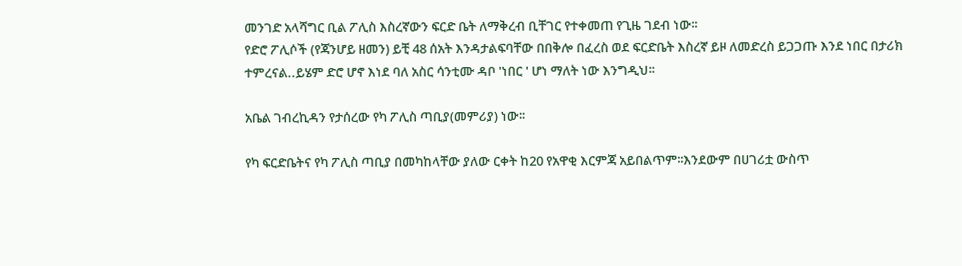መንገድ አላሻግር ቢል ፖሊስ እስረኛውን ፍርድ ቤት ለማቅረብ ቢቸገር የተቀመጠ የጊዜ ገደብ ነው፡፡
የድሮ ፖሊሶች (የጃንሆይ ዘመን) ይቺ 48 ሰአት እንዳታልፍባቸው በበቅሎ በፈረስ ወደ ፍርድቤት እስረኛ ይዞ ለመድረስ ይጋጋጡ እንደ ነበር በታሪክ ተምረናል..ይሄም ድሮ ሆኖ እነደ ባለ አስር ሳንቲሙ ዳቦ 'ነበር ' ሆነ ማለት ነው እንግዲህ፡፡

አቤል ገብረኪዳን የታሰረው የካ ፖሊስ ጣቢያ(መምሪያ) ነው፡፡

የካ ፍርድቤትና የካ ፖሊስ ጣቢያ በመካከላቸው ያለው ርቀት ከ20 የአዋቂ እርምጃ አይበልጥም፡፡እንደውም በሀገሪቷ ውስጥ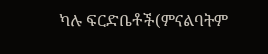ካሉ ፍርድቤቶች(ምናልባትም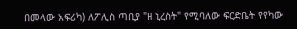በመላው አፍሪካ) ለፖሊስ ጣቢያ "ዘ ኒረስት" የሚባለው ፍርድቤት የየካው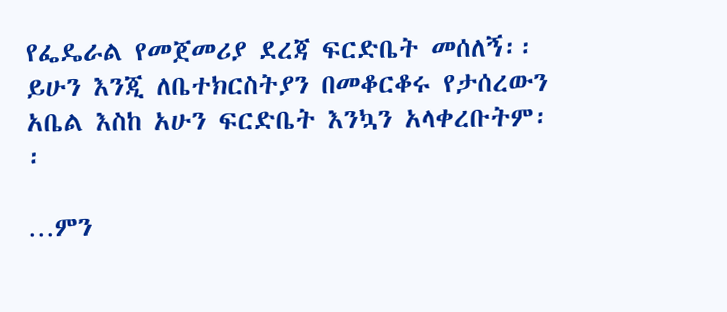የፌዴራል የመጀመሪያ ደረጃ ፍርድቤት መሰለኝ፡፡
ይሁን እንጂ ለቤተክርስትያን በመቆርቆሩ የታሰረውን አቤል እስከ አሁን ፍርድቤት እንኳን አላቀረቡትም፡፡

…ምን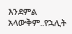እንደምል አላውቅም..የኋሊት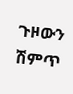ጉዞውን ሽምጥ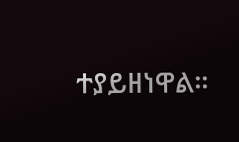ተያይዘነዋል፡፡